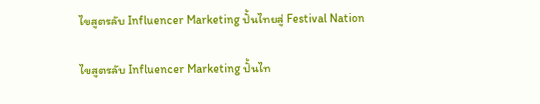ไขสูตรลับ Influencer Marketing ปั้นไทยสู่ Festival Nation

ไขสูตรลับ Influencer Marketing ปั้นไท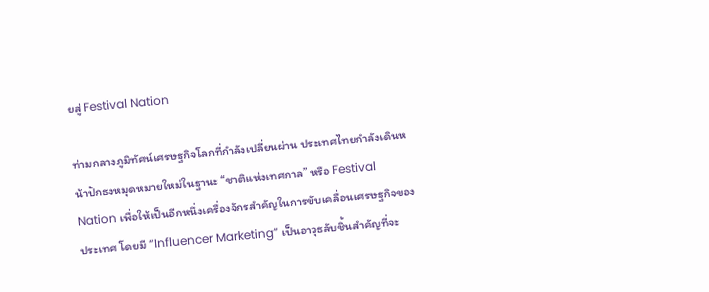ยสู่ Festival Nation

ท่ามกลางภูมิทัศน์เศรษฐกิจโลกที่กำลังเปลี่ยนผ่าน ประเทศไทยกำลังเดินหน้าปักธงหมุดหมายใหม่ในฐานะ “ชาติแห่งเทศกาล” หรือ Festival Nation เพื่อให้เป็นอีกหนึ่งเครื่องจักรสำคัญในการขับเคลื่อนเศรษฐกิจของประเทศ โดยมี “Influencer Marketing” เป็นอาวุธลับชิ้นสำคัญที่จะ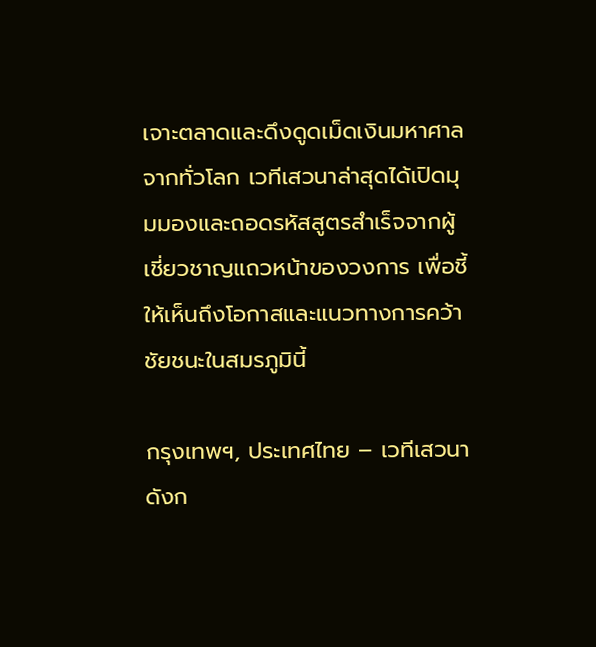เจาะตลาดและดึงดูดเม็ดเงินมหาศาลจากทั่วโลก เวทีเสวนาล่าสุดได้เปิดมุมมองและถอดรหัสสูตรสำเร็จจากผู้เชี่ยวชาญแถวหน้าของวงการ เพื่อชี้ให้เห็นถึงโอกาสและแนวทางการคว้าชัยชนะในสมรภูมินี้

กรุงเทพฯ, ประเทศไทย – เวทีเสวนาดังก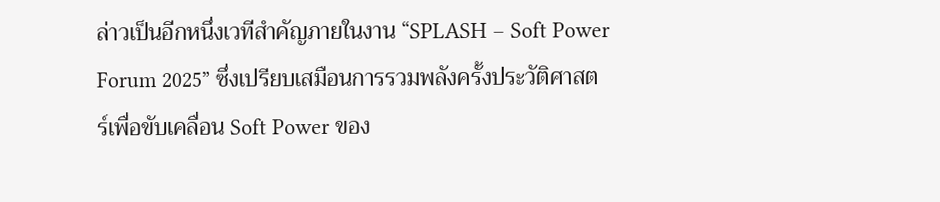ล่าวเป็นอีกหนึ่งเวทีสำคัญภายในงาน “SPLASH – Soft Power Forum 2025” ซึ่งเปรียบเสมือนการรวมพลังครั้งประวัติศาสตร์เพื่อขับเคลื่อน Soft Power ของ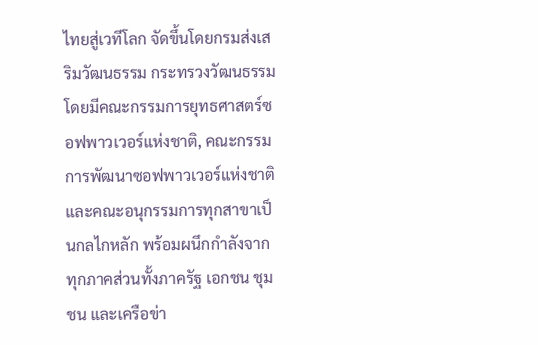ไทยสู่เวทีโลก จัดขึ้นโดยกรมส่งเสริมวัฒนธรรม กระทรวงวัฒนธรรม โดยมีคณะกรรมการยุทธศาสตร์ซอฟพาวเวอร์แห่งชาติ, คณะกรรมการพัฒนาซอฟพาวเวอร์แห่งชาติ และคณะอนุกรรมการทุกสาขาเป็นกลไกหลัก พร้อมผนึกกำลังจากทุกภาคส่วนทั้งภาครัฐ เอกชน ชุมชน และเครือข่า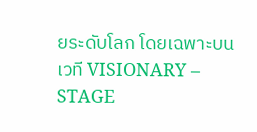ยระดับโลก โดยเฉพาะบนเวที VISIONARY – STAGE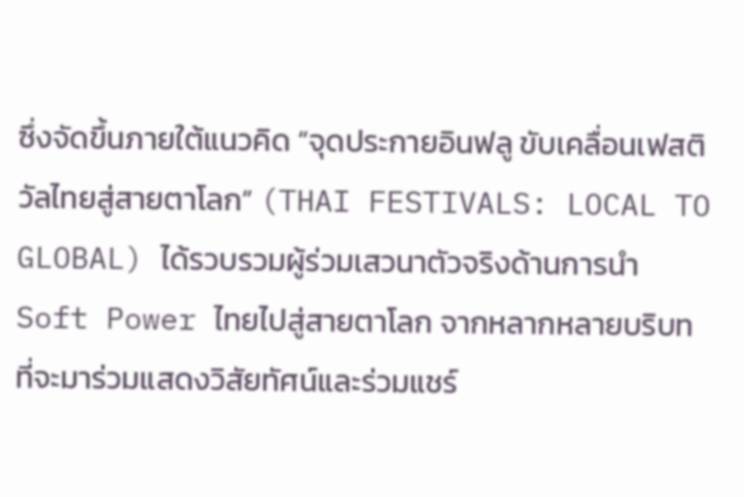ซึ่งจัดขึ้นภายใต้แนวคิด “จุดประกายอินฟลู ขับเคลื่อนเฟสติวัลไทยสู่สายตาโลก” (THAI FESTIVALS: LOCAL TO GLOBAL) ได้รวบรวมผู้ร่วมเสวนาตัวจริงด้านการนำ Soft Power ไทยไปสู่สายตาโลก จากหลากหลายบริบทที่จะมาร่วมแสดงวิสัยทัศน์และร่วมแชร์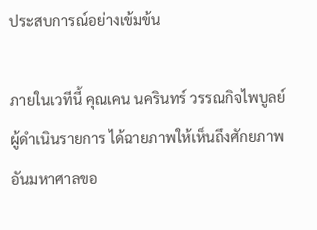ประสบการณ์อย่างเข้มข้น

ภายในเวทีนี้ คุณเคน นครินทร์ วรรณกิจไพบูลย์ ผู้ดำเนินรายการ ได้ฉายภาพให้เห็นถึงศักยภาพอันมหาศาลขอ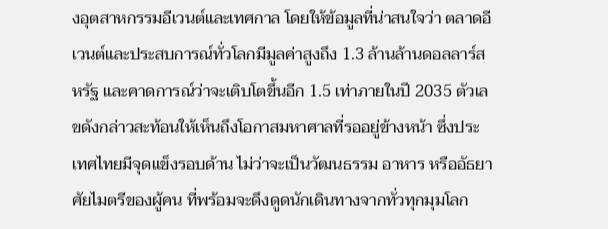งอุตสาหกรรมอีเวนต์และเทศกาล โดยให้ข้อมูลที่น่าสนใจว่า ตลาดอีเวนต์และประสบการณ์ทั่วโลกมีมูลค่าสูงถึง 1.3 ล้านล้านดอลลาร์สหรัฐ และคาดการณ์ว่าจะเติบโตขึ้นอีก 1.5 เท่าภายในปี 2035 ตัวเลขดังกล่าวสะท้อนให้เห็นถึงโอกาสมหาศาลที่รออยู่ข้างหน้า ซึ่งประเทศไทยมีจุดแข็งรอบด้าน ไม่ว่าจะเป็นวัฒนธรรม อาหาร หรืออัธยาศัยไมตรีของผู้คน ที่พร้อมจะดึงดูดนักเดินทางจากทั่วทุกมุมโลก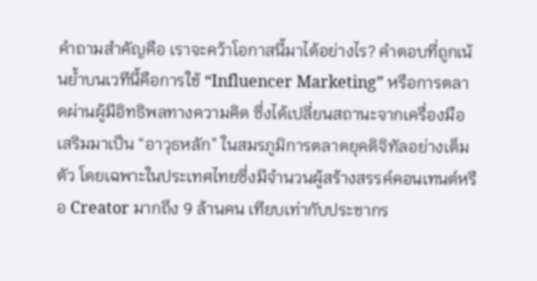คำถามสำคัญคือ เราจะคว้าโอกาสนี้มาได้อย่างไร? คำตอบที่ถูกเน้นย้ำบนเวทีนี้คือการใช้ “Influencer Marketing” หรือการตลาดผ่านผู้มีอิทธิพลทางความคิด ซึ่งได้เปลี่ยนสถานะจากเครื่องมือเสริมมาเป็น “อาวุธหลัก” ในสมรภูมิการตลาดยุคดิจิทัลอย่างเต็มตัว โดยเฉพาะในประเทศไทยซึ่งมีจำนวนผู้สร้างสรรค์คอนเทนต์หรือ Creator มากถึง 9 ล้านคน เทียบเท่ากับประชากร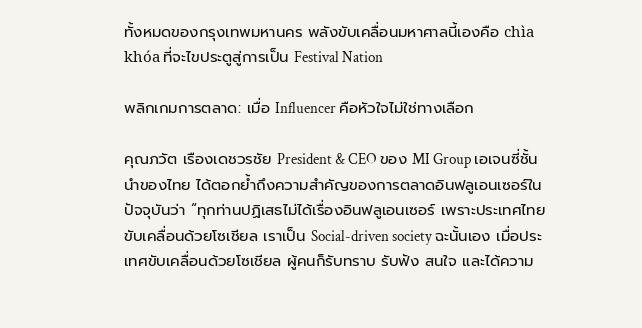ทั้งหมดของกรุงเทพมหานคร พลังขับเคลื่อนมหาศาลนี้เองคือ chìa khóa ที่จะไขประตูสู่การเป็น Festival Nation

พลิกเกมการตลาด: เมื่อ Influencer คือหัวใจไม่ใช่ทางเลือก

คุณภวัต เรืองเดชวรชัย President & CEO ของ MI Group เอเจนซี่ชั้นนำของไทย ได้ตอกย้ำถึงความสำคัญของการตลาดอินฟลูเอนเซอร์ในปัจจุบันว่า “ทุกท่านปฏิเสธไม่ได้เรื่องอินฟลูเอนเซอร์ เพราะประเทศไทยขับเคลื่อนด้วยโซเชียล เราเป็น Social-driven society ฉะนั้นเอง เมื่อประเทศขับเคลื่อนด้วยโซเชียล ผู้คนก็รับทราบ รับฟัง สนใจ และได้ความ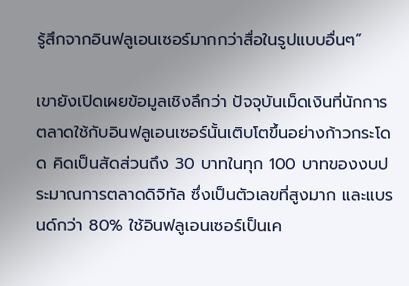รู้สึกจากอินฟลูเอนเซอร์มากกว่าสื่อในรูปแบบอื่นๆ”

เขายังเปิดเผยข้อมูลเชิงลึกว่า ปัจจุบันเม็ดเงินที่นักการตลาดใช้กับอินฟลูเอนเซอร์นั้นเติบโตขึ้นอย่างก้าวกระโดด คิดเป็นสัดส่วนถึง 30 บาทในทุก 100 บาทของงบประมาณการตลาดดิจิทัล ซึ่งเป็นตัวเลขที่สูงมาก และแบรนด์กว่า 80% ใช้อินฟลูเอนเซอร์เป็นเค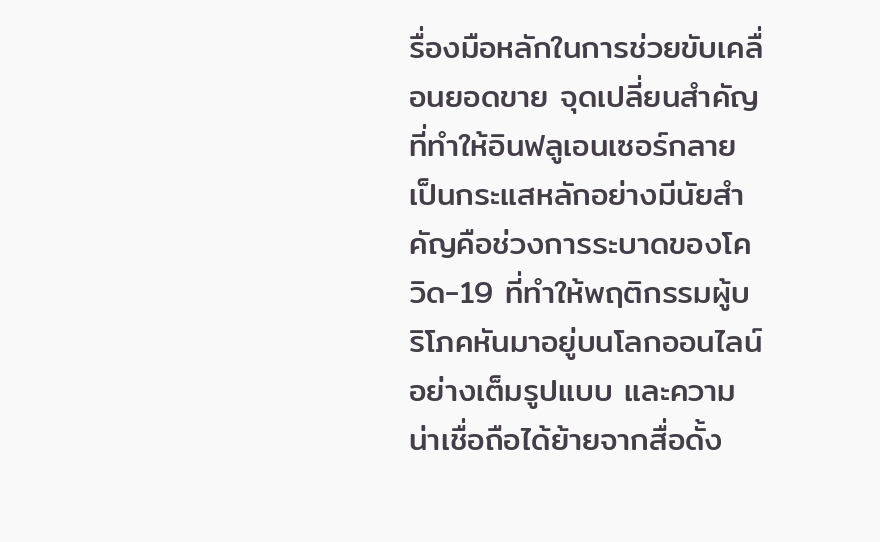รื่องมือหลักในการช่วยขับเคลื่อนยอดขาย จุดเปลี่ยนสำคัญที่ทำให้อินฟลูเอนเซอร์กลายเป็นกระแสหลักอย่างมีนัยสำคัญคือช่วงการระบาดของโควิด-19 ที่ทำให้พฤติกรรมผู้บริโภคหันมาอยู่บนโลกออนไลน์อย่างเต็มรูปแบบ และความน่าเชื่อถือได้ย้ายจากสื่อดั้ง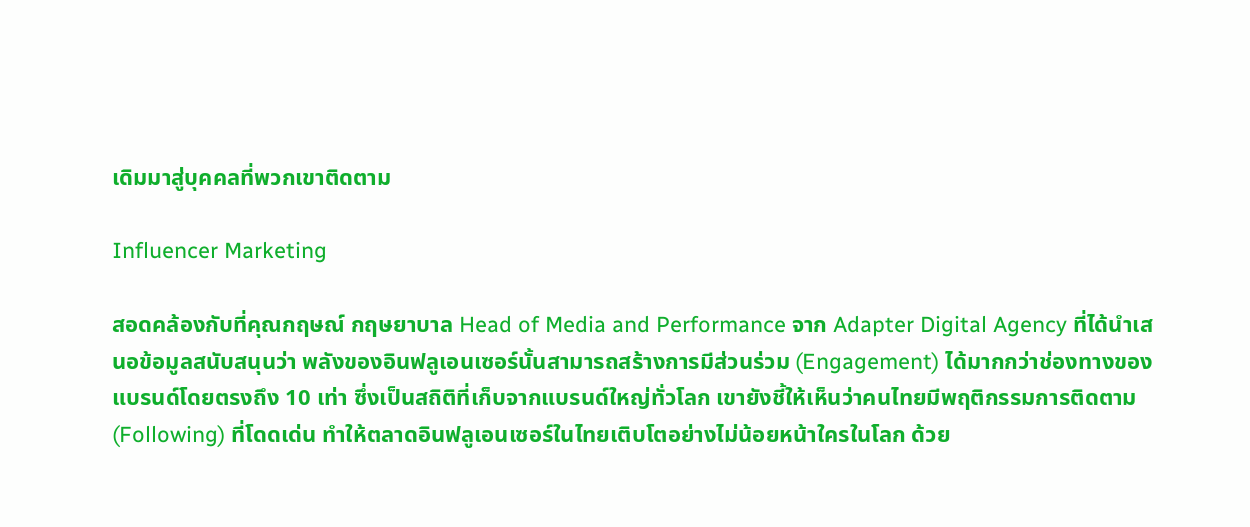เดิมมาสู่บุคคลที่พวกเขาติดตาม

Influencer Marketing

สอดคล้องกับที่คุณกฤษณ์ กฤษยาบาล Head of Media and Performance จาก Adapter Digital Agency ที่ได้นำเสนอข้อมูลสนับสนุนว่า พลังของอินฟลูเอนเซอร์นั้นสามารถสร้างการมีส่วนร่วม (Engagement) ได้มากกว่าช่องทางของแบรนด์โดยตรงถึง 10 เท่า ซึ่งเป็นสถิติที่เก็บจากแบรนด์ใหญ่ทั่วโลก เขายังชี้ให้เห็นว่าคนไทยมีพฤติกรรมการติดตาม (Following) ที่โดดเด่น ทำให้ตลาดอินฟลูเอนเซอร์ในไทยเติบโตอย่างไม่น้อยหน้าใครในโลก ด้วย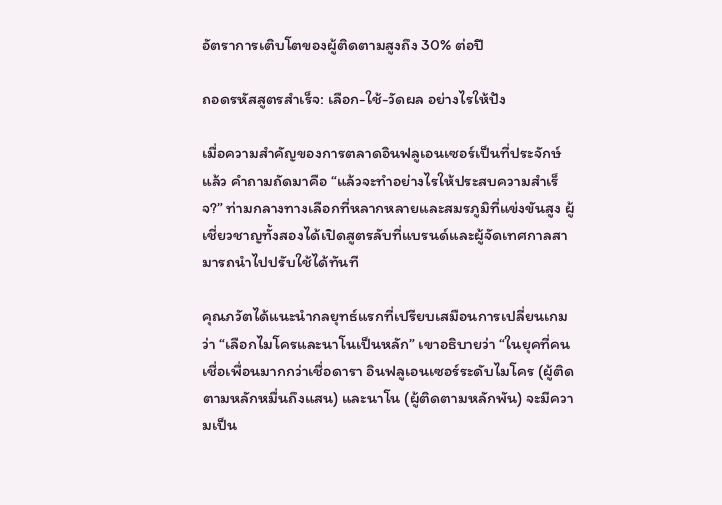อัตราการเติบโตของผู้ติดตามสูงถึง 30% ต่อปี

ถอดรหัสสูตรสำเร็จ: เลือก-ใช้-วัดผล อย่างไรให้ปัง

เมื่อความสำคัญของการตลาดอินฟลูเอนเซอร์เป็นที่ประจักษ์แล้ว คำถามถัดมาคือ “แล้วจะทำอย่างไรให้ประสบความสำเร็จ?” ท่ามกลางทางเลือกที่หลากหลายและสมรภูมิที่แข่งขันสูง ผู้เชี่ยวชาญทั้งสองได้เปิดสูตรลับที่แบรนด์และผู้จัดเทศกาลสามารถนำไปปรับใช้ได้ทันที

คุณภวัตได้แนะนำกลยุทธ์แรกที่เปรียบเสมือนการเปลี่ยนเกมว่า “เลือกไมโครและนาโนเป็นหลัก” เขาอธิบายว่า “ในยุคที่คนเชื่อเพื่อนมากกว่าเชื่อดารา อินฟลูเอนเซอร์ระดับไมโคร (ผู้ติดตามหลักหมื่นถึงแสน) และนาโน (ผู้ติดตามหลักพัน) จะมีความเป็น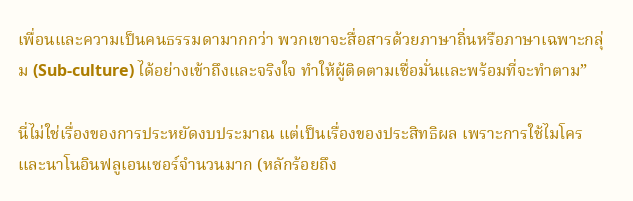เพื่อนและความเป็นคนธรรมดามากกว่า พวกเขาจะสื่อสารด้วยภาษาถิ่นหรือภาษาเฉพาะกลุ่ม (Sub-culture) ได้อย่างเข้าถึงและจริงใจ ทำให้ผู้ติดตามเชื่อมั่นและพร้อมที่จะทำตาม”

นี่ไม่ใช่เรื่องของการประหยัดงบประมาณ แต่เป็นเรื่องของประสิทธิผล เพราะการใช้ไมโครและนาโนอินฟลูเอนเซอร์จำนวนมาก (หลักร้อยถึง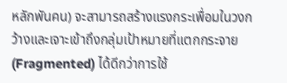หลักพันคน) จะสามารถสร้างแรงกระเพื่อมในวงกว้างและเจาะเข้าถึงกลุ่มเป้าหมายที่แตกกระจาย (Fragmented) ได้ดีกว่าการใช้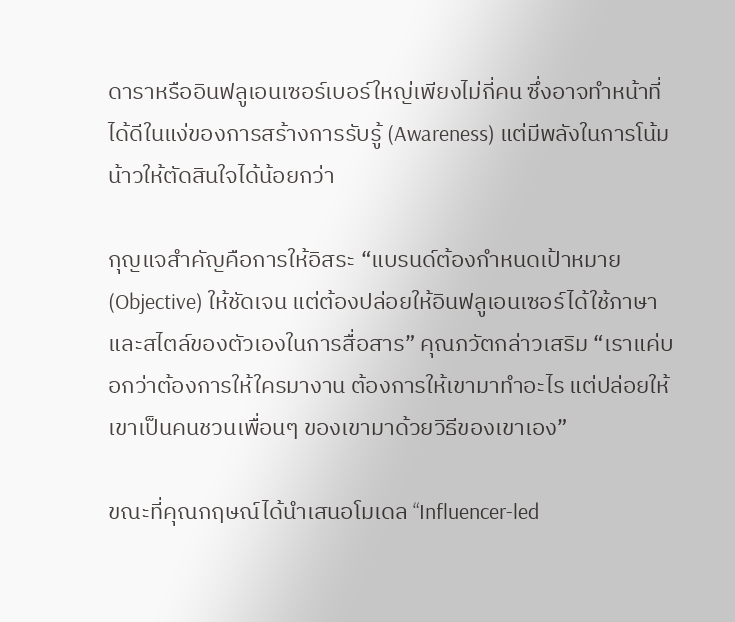ดาราหรืออินฟลูเอนเซอร์เบอร์ใหญ่เพียงไม่กี่คน ซึ่งอาจทำหน้าที่ได้ดีในแง่ของการสร้างการรับรู้ (Awareness) แต่มีพลังในการโน้มน้าวให้ตัดสินใจได้น้อยกว่า

กุญแจสำคัญคือการให้อิสระ “แบรนด์ต้องกำหนดเป้าหมาย (Objective) ให้ชัดเจน แต่ต้องปล่อยให้อินฟลูเอนเซอร์ได้ใช้ภาษาและสไตล์ของตัวเองในการสื่อสาร” คุณภวัตกล่าวเสริม “เราแค่บอกว่าต้องการให้ใครมางาน ต้องการให้เขามาทำอะไร แต่ปล่อยให้เขาเป็นคนชวนเพื่อนๆ ของเขามาด้วยวิธีของเขาเอง”

ขณะที่คุณกฤษณ์ได้นำเสนอโมเดล “Influencer-led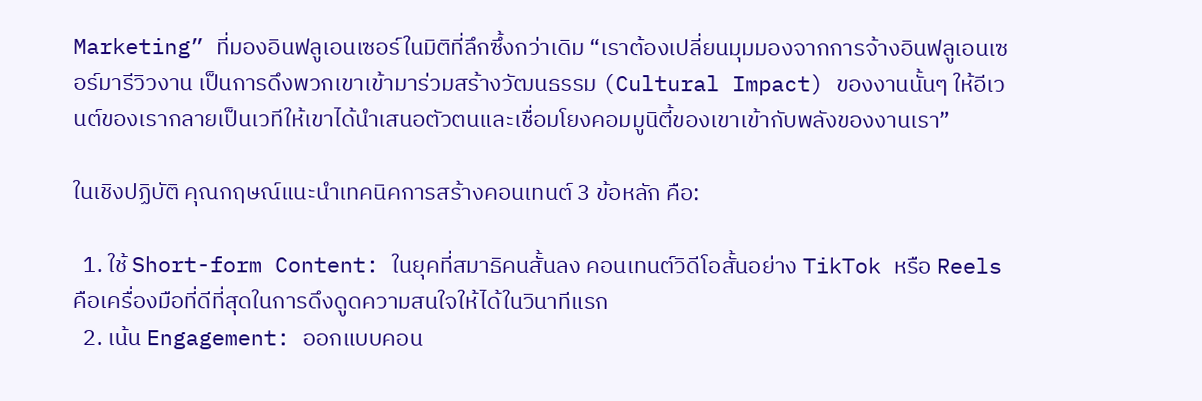Marketing” ที่มองอินฟลูเอนเซอร์ในมิติที่ลึกซึ้งกว่าเดิม “เราต้องเปลี่ยนมุมมองจากการจ้างอินฟลูเอนเซอร์มารีวิวงาน เป็นการดึงพวกเขาเข้ามาร่วมสร้างวัฒนธรรม (Cultural Impact) ของงานนั้นๆ ให้อีเวนต์ของเรากลายเป็นเวทีให้เขาได้นำเสนอตัวตนและเชื่อมโยงคอมมูนิตี้ของเขาเข้ากับพลังของงานเรา”

ในเชิงปฏิบัติ คุณกฤษณ์แนะนำเทคนิคการสร้างคอนเทนต์ 3 ข้อหลัก คือ:

  1. ใช้ Short-form Content: ในยุคที่สมาธิคนสั้นลง คอนเทนต์วิดีโอสั้นอย่าง TikTok หรือ Reels คือเครื่องมือที่ดีที่สุดในการดึงดูดความสนใจให้ได้ในวินาทีแรก
  2. เน้น Engagement: ออกแบบคอน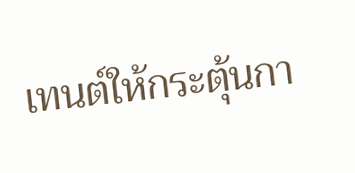เทนต์ให้กระตุ้นกา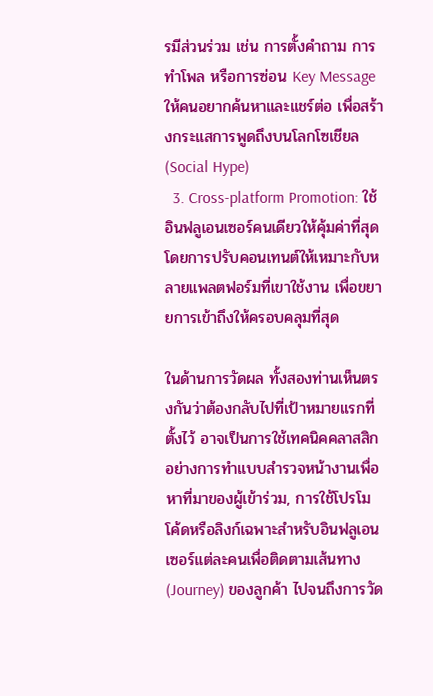รมีส่วนร่วม เช่น การตั้งคำถาม การทำโพล หรือการซ่อน Key Message ให้คนอยากค้นหาและแชร์ต่อ เพื่อสร้างกระแสการพูดถึงบนโลกโซเชียล (Social Hype)
  3. Cross-platform Promotion: ใช้อินฟลูเอนเซอร์คนเดียวให้คุ้มค่าที่สุด โดยการปรับคอนเทนต์ให้เหมาะกับหลายแพลตฟอร์มที่เขาใช้งาน เพื่อขยายการเข้าถึงให้ครอบคลุมที่สุด

ในด้านการวัดผล ทั้งสองท่านเห็นตรงกันว่าต้องกลับไปที่เป้าหมายแรกที่ตั้งไว้ อาจเป็นการใช้เทคนิคคลาสสิกอย่างการทำแบบสำรวจหน้างานเพื่อหาที่มาของผู้เข้าร่วม, การใช้โปรโมโค้ดหรือลิงก์เฉพาะสำหรับอินฟลูเอนเซอร์แต่ละคนเพื่อติดตามเส้นทาง (Journey) ของลูกค้า ไปจนถึงการวัด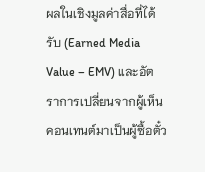ผลในเชิงมูลค่าสื่อที่ได้รับ (Earned Media Value – EMV) และอัตราการเปลี่ยนจากผู้เห็นคอนเทนต์มาเป็นผู้ซื้อตั๋ว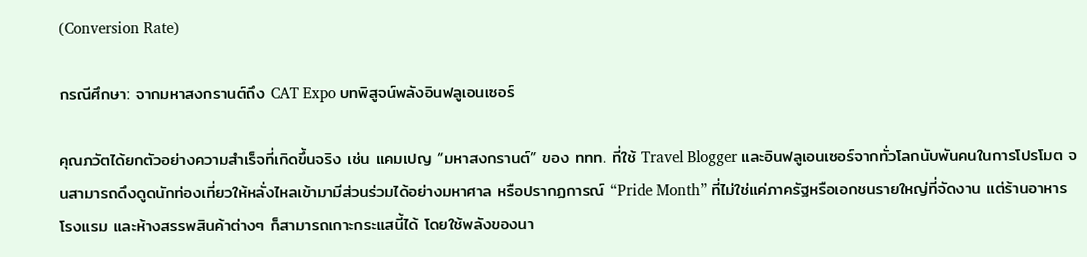(Conversion Rate)

กรณีศึกษา: จากมหาสงกรานต์ถึง CAT Expo บทพิสูจน์พลังอินฟลูเอนเซอร์

คุณภวัตได้ยกตัวอย่างความสำเร็จที่เกิดขึ้นจริง เช่น แคมเปญ “มหาสงกรานต์” ของ ททท. ที่ใช้ Travel Blogger และอินฟลูเอนเซอร์จากทั่วโลกนับพันคนในการโปรโมต จนสามารถดึงดูดนักท่องเที่ยวให้หลั่งไหลเข้ามามีส่วนร่วมได้อย่างมหาศาล หรือปรากฏการณ์ “Pride Month” ที่ไม่ใช่แค่ภาครัฐหรือเอกชนรายใหญ่ที่จัดงาน แต่ร้านอาหาร โรงแรม และห้างสรรพสินค้าต่างๆ ก็สามารถเกาะกระแสนี้ได้ โดยใช้พลังของนา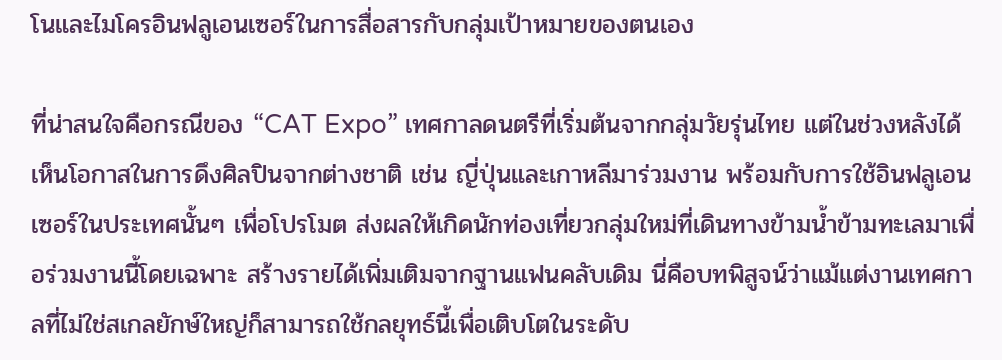โนและไมโครอินฟลูเอนเซอร์ในการสื่อสารกับกลุ่มเป้าหมายของตนเอง

ที่น่าสนใจคือกรณีของ “CAT Expo” เทศกาลดนตรีที่เริ่มต้นจากกลุ่มวัยรุ่นไทย แต่ในช่วงหลังได้เห็นโอกาสในการดึงศิลปินจากต่างชาติ เช่น ญี่ปุ่นและเกาหลีมาร่วมงาน พร้อมกับการใช้อินฟลูเอนเซอร์ในประเทศนั้นๆ เพื่อโปรโมต ส่งผลให้เกิดนักท่องเที่ยวกลุ่มใหม่ที่เดินทางข้ามน้ำข้ามทะเลมาเพื่อร่วมงานนี้โดยเฉพาะ สร้างรายได้เพิ่มเติมจากฐานแฟนคลับเดิม นี่คือบทพิสูจน์ว่าแม้แต่งานเทศกาลที่ไม่ใช่สเกลยักษ์ใหญ่ก็สามารถใช้กลยุทธ์นี้เพื่อเติบโตในระดับ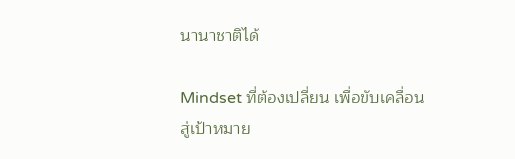นานาชาติได้

Mindset ที่ต้องเปลี่ยน เพื่อขับเคลื่อนสู่เป้าหมาย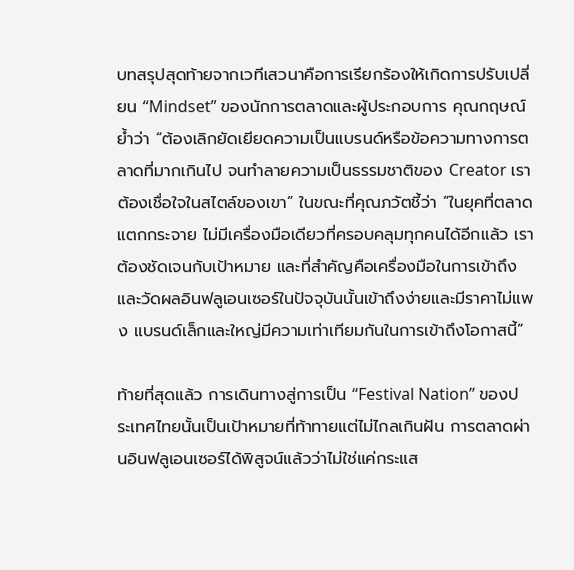บทสรุปสุดท้ายจากเวทีเสวนาคือการเรียกร้องให้เกิดการปรับเปลี่ยน “Mindset” ของนักการตลาดและผู้ประกอบการ คุณกฤษณ์ย้ำว่า “ต้องเลิกยัดเยียดความเป็นแบรนด์หรือข้อความทางการตลาดที่มากเกินไป จนทำลายความเป็นธรรมชาติของ Creator เราต้องเชื่อใจในสไตล์ของเขา” ในขณะที่คุณภวัตชี้ว่า “ในยุคที่ตลาดแตกกระจาย ไม่มีเครื่องมือเดียวที่ครอบคลุมทุกคนได้อีกแล้ว เราต้องชัดเจนกับเป้าหมาย และที่สำคัญคือเครื่องมือในการเข้าถึงและวัดผลอินฟลูเอนเซอร์ในปัจจุบันนั้นเข้าถึงง่ายและมีราคาไม่แพง แบรนด์เล็กและใหญ่มีความเท่าเทียมกันในการเข้าถึงโอกาสนี้”

ท้ายที่สุดแล้ว การเดินทางสู่การเป็น “Festival Nation” ของประเทศไทยนั้นเป็นเป้าหมายที่ท้าทายแต่ไม่ไกลเกินฝัน การตลาดผ่านอินฟลูเอนเซอร์ได้พิสูจน์แล้วว่าไม่ใช่แค่กระแส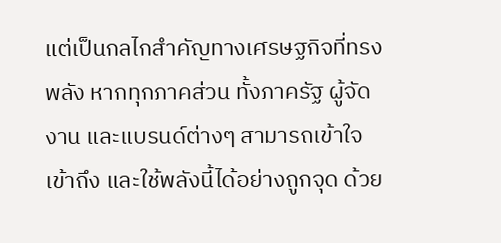แต่เป็นกลไกสำคัญทางเศรษฐกิจที่ทรงพลัง หากทุกภาคส่วน ทั้งภาครัฐ ผู้จัดงาน และแบรนด์ต่างๆ สามารถเข้าใจ เข้าถึง และใช้พลังนี้ได้อย่างถูกจุด ด้วย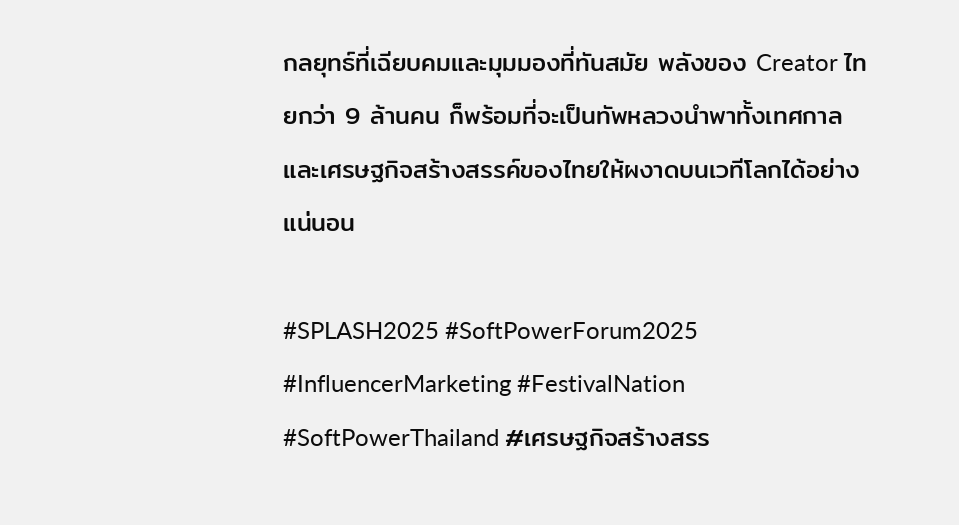กลยุทธ์ที่เฉียบคมและมุมมองที่ทันสมัย พลังของ Creator ไทยกว่า 9 ล้านคน ก็พร้อมที่จะเป็นทัพหลวงนำพาทั้งเทศกาลและเศรษฐกิจสร้างสรรค์ของไทยให้ผงาดบนเวทีโลกได้อย่างแน่นอน

#SPLASH2025 #SoftPowerForum2025 #InfluencerMarketing #FestivalNation #SoftPowerThailand #เศรษฐกิจสร้างสรร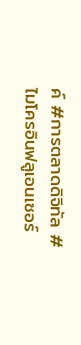ค์ #การตลาดดิจิทัล #ไมโครอินฟลูเอนเซอร์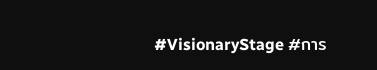#VisionaryStage #การ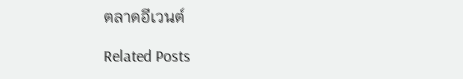ตลาดอีเวนต์

Related Posts